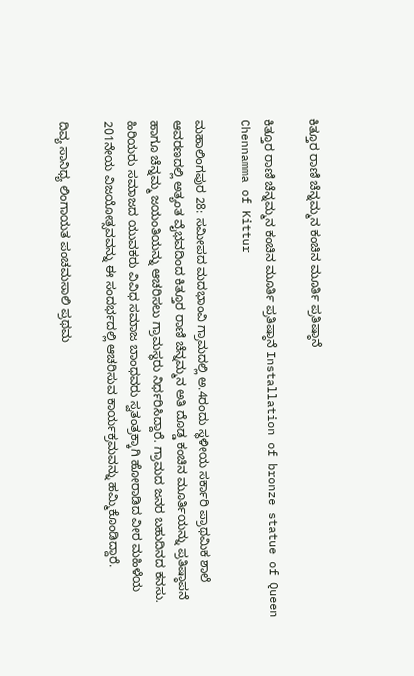ಕಿತ್ತೂರ ರಾಣಿ ಚೆನ್ನಮ್ಮನ ಕಂಚಿನ ಮೂರ್ತಿ ಪ್ರತಿಷ್ಠಾನೆ

ಕಿತ್ತೂರ ರಾಣಿ ಚೆನ್ನಮ್ಮನ ಕಂಚಿನ ಮೂರ್ತಿ ಪ್ರತಿಷ್ಠಾನೆ Installation of bronze statue of Queen Chennamma of Kittur

ಮಹಾಲಿಂಗಪುರ 28: ಸಮೀಪದ ಮದಭಾಂವಿ ಗ್ರಾಮದಲ್ಲಿ ಅ.4ರಂದು ಸ್ಥಳೀಯ ಸರ್ಕಾರಿ ಪ್ರಾಥಮಿಕ ಶಾಲೆ ಆವರಣದಲ್ಲಿ ಅತ್ಯಂತ ವೈಭವದಿಂದ ಕಿತ್ತೂರ ರಾಣಿ ಚೆನ್ನಮ್ಮನ ಅತಿ ದೊಡ್ಡ ಕಂಚಿನ ಮೂರ್ತಿಯನ್ನು ಪ್ರತಿಷ್ಠಾಪನೆ ಹಾಗೂ ಚೆನ್ನಮ್ಮ ಜಯಂತಿಯನ್ನು ಆಚರಿಸಲು ಗ್ರಾಮಸ್ಥರು ನಿರ್ಧರಿಸಿದ್ದಾರೆ. ಗ್ರಾಮದ ಜನರ ಬಹುದಿನದ ಕನಸು. ಹಿರಿಯರು ಸಮಾಜದ ಯುವಕರು ವಿವಿಧ ಸಮಾಜ ಬಾಂಧವರು ಸ್ವತಂತ್ರಕ್ಕಾಗಿ ಹೋರಾಡಿದ ವೀರ ಮಹಿಳೆಯ 201ನೇಯ ವಿಜಯೋತ್ಸವವನ್ನು ಈ ಸಂದರ್ಭದಲ್ಲಿ ಆಚರಿಸುವ ಕಾರ್ಯಕ್ರಮವನ್ನು ಹಮ್ಮಿಕೊಂಡಿದ್ದಾರೆ.

ದಿವ್ಯ ಸಾನಿಧ್ಯ ಲಿಂಗಾಯತ ಪಂಚಮಸಾಲಿ ಪ್ರಥಮ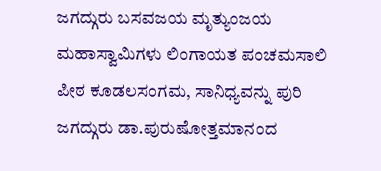ಜಗದ್ಗುರು ಬಸವಜಯ ಮೃತ್ಯುಂಜಯ ಮಹಾಸ್ವಾಮಿಗಳು ಲಿಂಗಾಯತ ಪಂಚಮಸಾಲಿ ಪೀಠ ಕೂಡಲಸಂಗಮ, ಸಾನಿಧ್ಯವನ್ನು ಪುರಿ ಜಗದ್ಗುರು ಡಾ.ಪುರುಷೋತ್ತಮಾನಂದ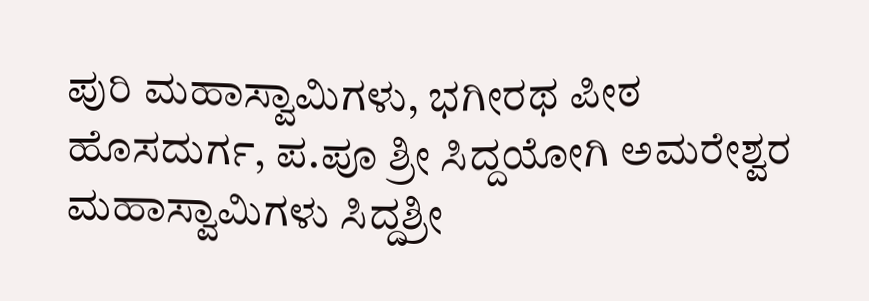ಪುರಿ ಮಹಾಸ್ವಾಮಿಗಳು, ಭಗೀರಥ ಪೀಠ ಹೊಸದುರ್ಗ, ಪ.ಪೂ ಶ್ರೀ ಸಿದ್ದಯೋಗಿ ಅಮರೇಶ್ವರ ಮಹಾಸ್ವಾಮಿಗಳು ಸಿದ್ದಶ್ರೀ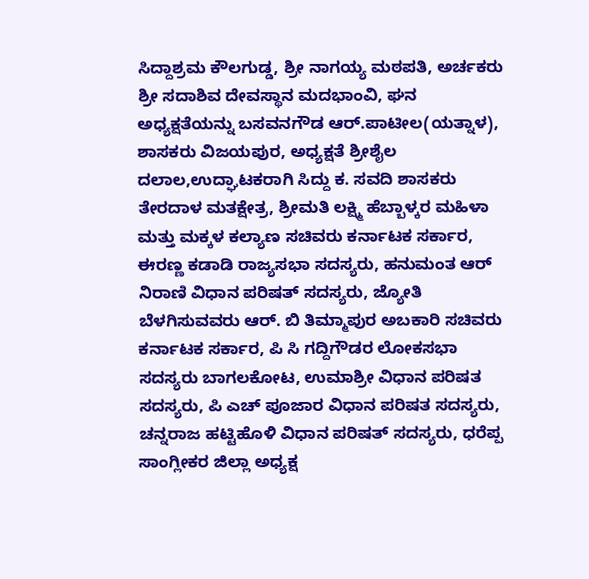ಸಿದ್ದಾಶ್ರಮ ಕೌಲಗುಡ್ಡ, ಶ್ರೀ ನಾಗಯ್ಯ ಮಠಪತಿ, ಅರ್ಚಕರು ಶ್ರೀ ಸದಾಶಿವ ದೇವಸ್ಥಾನ ಮದಭಾಂವಿ, ಘನ ಅಧ್ಯಕ್ಷತೆಯನ್ನು ಬಸವನಗೌಡ ಆರ್‌.ಪಾಟೀಲ(ಯತ್ನಾಳ), ಶಾಸಕರು ವಿಜಯಪುರ, ಅಧ್ಯಕ್ಷತೆ ಶ್ರೀಶೈಲ ದಲಾಲ,ಉದ್ಘಾಟಕರಾಗಿ ಸಿದ್ದು ಕ. ಸವದಿ ಶಾಸಕರು ತೇರದಾಳ ಮತಕ್ಷೇತ್ರ, ಶ್ರೀಮತಿ ಲಕ್ಷ್ಮಿ ಹೆಬ್ಬಾಳ್ಕರ ಮಹಿಳಾ ಮತ್ತು ಮಕ್ಕಳ ಕಲ್ಯಾಣ ಸಚಿವರು ಕರ್ನಾಟಕ ಸರ್ಕಾರ, ಈರಣ್ಣ ಕಡಾಡಿ ರಾಜ್ಯಸಭಾ ಸದಸ್ಯರು, ಹನುಮಂತ ಆರ್ ನಿರಾಣಿ ವಿಧಾನ ಪರಿಷತ್ ಸದಸ್ಯರು, ಜ್ಯೋತಿ ಬೆಳಗಿಸುವವರು ಆರ್‌. ಬಿ ತಿಮ್ಮಾಪುರ ಅಬಕಾರಿ ಸಚಿವರು ಕರ್ನಾಟಕ ಸರ್ಕಾರ, ಪಿ ಸಿ ಗದ್ದಿಗೌಡರ ಲೋಕಸಭಾ ಸದಸ್ಯರು ಬಾಗಲಕೋಟ, ಉಮಾಶ್ರೀ ವಿಧಾನ ಪರಿಷತ ಸದಸ್ಯರು, ಪಿ ಎಚ್ ಪೂಜಾರ ವಿಧಾನ ಪರಿಷತ ಸದಸ್ಯರು, ಚನ್ನರಾಜ ಹಟ್ಟಿಹೊಳಿ ವಿಧಾನ ಪರಿಷತ್ ಸದಸ್ಯರು, ಧರೆಪ್ಪ ಸಾಂಗ್ಲೀಕರ ಜಿಲ್ಲಾ ಅಧ್ಯಕ್ಷ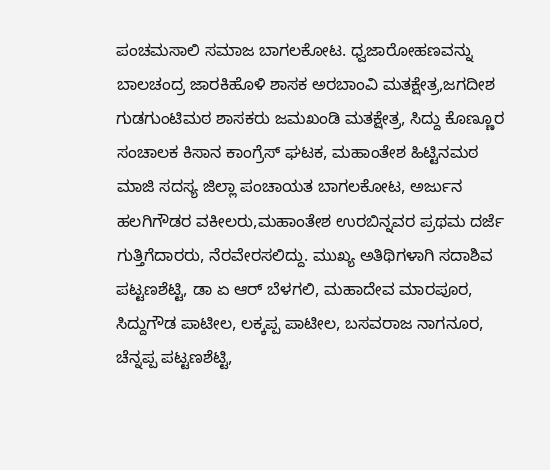ಪಂಚಮಸಾಲಿ ಸಮಾಜ ಬಾಗಲಕೋಟ. ಧ್ವಜಾರೋಹಣವನ್ನು ಬಾಲಚಂದ್ರ ಜಾರಕಿಹೊಳಿ ಶಾಸಕ ಅರಬಾಂವಿ ಮತಕ್ಷೇತ್ರ,ಜಗದೀಶ ಗುಡಗುಂಟಿಮಠ ಶಾಸಕರು ಜಮಖಂಡಿ ಮತಕ್ಷೇತ್ರ, ಸಿದ್ದು ಕೊಣ್ಣೂರ ಸಂಚಾಲಕ ಕಿಸಾನ ಕಾಂಗ್ರೆಸ್ ಘಟಕ, ಮಹಾಂತೇಶ ಹಿಟ್ಟಿನಮಠ ಮಾಜಿ ಸದಸ್ಯ ಜಿಲ್ಲಾ ಪಂಚಾಯತ ಬಾಗಲಕೋಟ, ಅರ್ಜುನ ಹಲಗಿಗೌಡರ ವಕೀಲರು,ಮಹಾಂತೇಶ ಉರಬಿನ್ನವರ ಪ್ರಥಮ ದರ್ಜೆ ಗುತ್ತಿಗೆದಾರರು, ನೆರವೇರಸಲಿದ್ದು. ಮುಖ್ಯ ಅತಿಥಿಗಳಾಗಿ ಸದಾಶಿವ ಪಟ್ಟಣಶೆಟ್ಟಿ, ಡಾ ಏ ಆರ್ ಬೆಳಗಲಿ, ಮಹಾದೇವ ಮಾರಪೂರ, ಸಿದ್ದುಗೌಡ ಪಾಟೀಲ, ಲಕ್ಕಪ್ಪ ಪಾಟೀಲ, ಬಸವರಾಜ ನಾಗನೂರ, ಚೆನ್ನಪ್ಪ ಪಟ್ಟಣಶೆಟ್ಟಿ,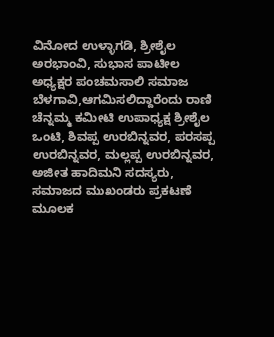ವಿನೋದ ಉಳ್ಳಾಗಡಿ, ಶ್ರೀಶೈಲ ಅರಭಾಂವಿ, ಸುಭಾಸ ಪಾಟೀಲ ಅಧ್ಯಕ್ಷರ ಪಂಚಮಸಾಲಿ ಸಮಾಜ ಬೆಳಗಾವಿ,ಆಗಮಿಸಲಿದ್ದಾರೆಂದು ರಾಣಿ ಚೆನ್ನಮ್ಮ ಕಮೀಟಿ ಉಪಾಧ್ಯಕ್ಷ ಶ್ರೀಶೈಲ ಒಂಟಿ, ಶಿವಪ್ಪ ಉರಬಿನ್ನವರ, ಪರಸಪ್ಪ ಉರಬಿನ್ನವರ, ಮಲ್ಲಪ್ಪ ಉರಬಿನ್ನವರ, ಅಜೀತ ಹಾದಿಮನಿ ಸದಸ್ಯರು, ಸಮಾಜದ ಮುಖಂಡರು ಪ್ರಕಟಣೆ ಮೂಲಕ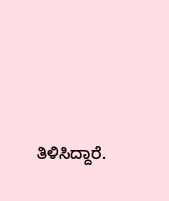ತಿಳಿಸಿದ್ದಾರೆ.